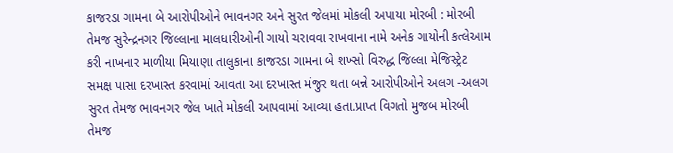કાજરડા ગામના બે આરોપીઓને ભાવનગર અને સુરત જેલમાં મોકલી અપાયા મોરબી : મોરબી તેમજ સુરેન્દ્રનગર જિલ્લાના માલધારીઓની ગાયો ચરાવવા રાખવાના નામે અનેક ગાયોની કત્લેઆમ કરી નાખનાર માળીયા મિયાણા તાલુકાના કાજરડા ગામના બે શખ્સો વિરુદ્ધ જિલ્લા મેજિસ્ટ્રેટ સમક્ષ પાસા દરખાસ્ત કરવામાં આવતા આ દરખાસ્ત મંજુર થતા બન્ને આરોપીઓને અલગ -અલગ સુરત તેમજ ભાવનગર જેલ ખાતે મોકલી આપવામાં આવ્યા હતા.પ્રાપ્ત વિગતો મુજબ મોરબી તેમજ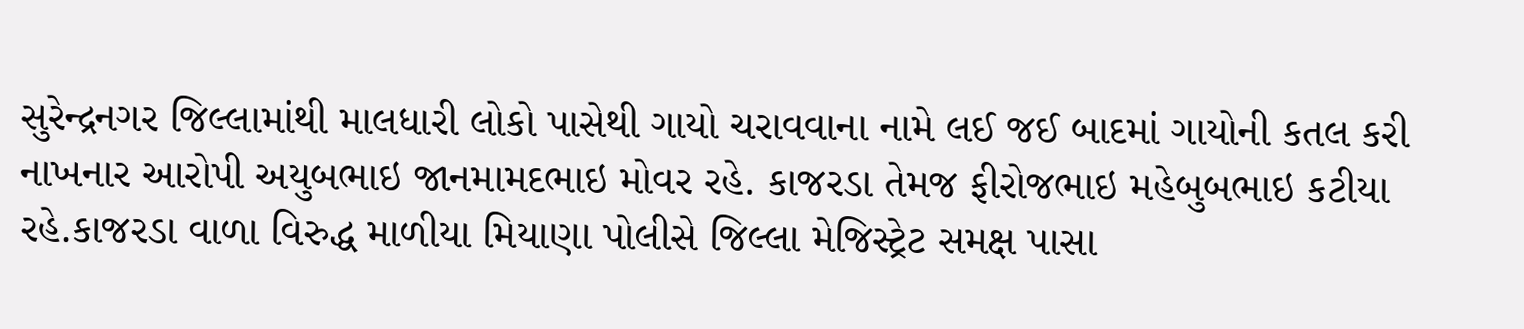સુરેન્દ્રનગર જિલ્લામાંથી માલધારી લોકો પાસેથી ગાયો ચરાવવાના નામે લઈ જઈ બાદમાં ગાયોની કતલ કરી નાખનાર આરોપી અયુબભાઇ જાનમામદભાઇ મોવર રહે. કાજરડા તેમજ ફીરોજભાઇ મહેબુબભાઇ કટીયા રહે.કાજરડા વાળા વિરુદ્ધ માળીયા મિયાણા પોલીસે જિલ્લા મેજિસ્ટ્રેટ સમક્ષ પાસા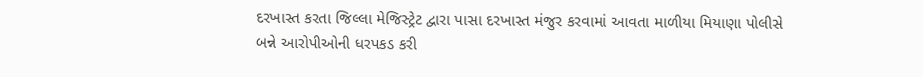દરખાસ્ત કરતા જિલ્લા મેજિસ્ટ્રેટ દ્વારા પાસા દરખાસ્ત મંજુર કરવામાં આવતા માળીયા મિયાણા પોલીસે બન્ને આરોપીઓની ધરપકડ કરી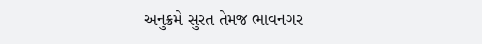અનુક્રમે સુરત તેમજ ભાવનગર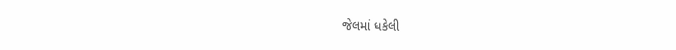જેલમાં ધકેલી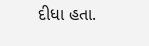દીધા હતા.